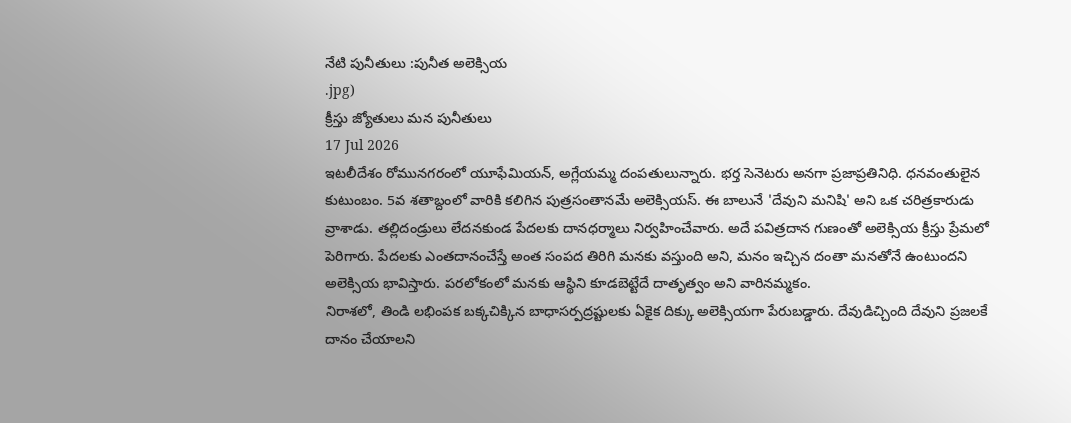నేటి పునీతులు :పునీత అలెక్సియ
.jpg)
క్రీస్తు జ్యోతులు మన పునీతులు
17 Jul 2026
ఇటలీదేశం రోమునగరంలో యూఫేమియన్, అగ్లేయమ్మ దంపతులున్నారు. భర్త సెనెటరు అనగా ప్రజాప్రతినిధి. ధనవంతులైన కుటుంబం. 5వ శతాబ్దంలో వారికి కలిగిన పుత్రసంతానమే అలెక్సియస్. ఈ బాలునే 'దేవుని మనిషి' అని ఒక చరిత్రకారుడు వ్రాశాడు. తల్లిదండ్రులు లేదనకుండ పేదలకు దానధర్మాలు నిర్వహించేవారు. అదే పవిత్రదాన గుణంతో అలెక్సియ క్రీస్తు ప్రేమలో పెరిగారు. పేదలకు ఎంతదానంచేస్తే అంత సంపద తిరిగి మనకు వస్తుంది అని, మనం ఇచ్చిన దంతా మనతోనే ఉంటుందని అలెక్సియ భావిస్తారు. పరలోకంలో మనకు ఆస్థిని కూడబెట్టేదే దాతృత్వం అని వారినమ్మకం.
నిరాశలో, తిండి లభింపక బక్కచిక్కిన బాధాసర్పద్రష్టులకు ఏకైక దిక్కు అలెక్సియగా పేరుబడ్డారు. దేవుడిచ్చింది దేవుని ప్రజలకే దానం చేయాలని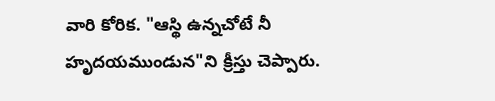వారి కోరిక. "ఆస్థి ఉన్నచోటే నీ హృదయముండున"ని క్రీస్తు చెప్పారు.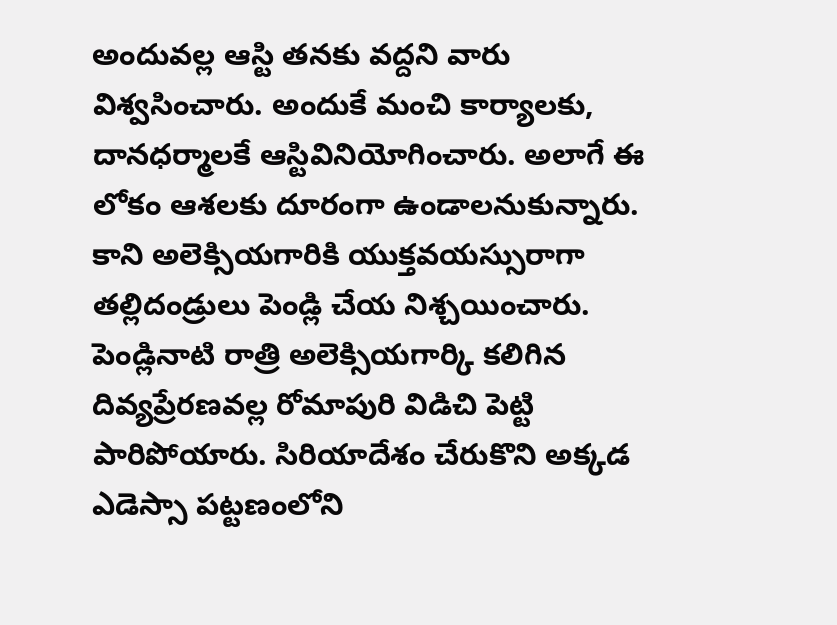అందువల్ల ఆస్టి తనకు వద్దని వారు విశ్వసించారు. అందుకే మంచి కార్యాలకు, దానధర్మాలకే ఆస్టివినియోగించారు. అలాగే ఈ లోకం ఆశలకు దూరంగా ఉండాలనుకున్నారు.
కాని అలెక్సియగారికి యుక్తవయస్సురాగా తల్లిదండ్రులు పెండ్లి చేయ నిశ్చయించారు. పెండ్లినాటి రాత్రి అలెక్సియగార్కి కలిగిన దివ్యప్రేరణవల్ల రోమాపురి విడిచి పెట్టి పారిపోయారు. సిరియాదేశం చేరుకొని అక్కడ ఎడెస్సా పట్టణంలోని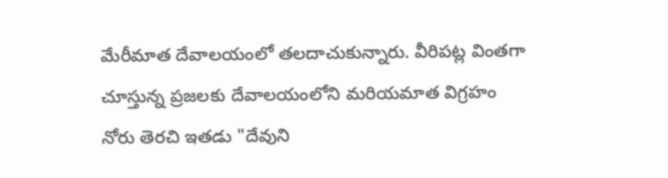మేరీమాత దేవాలయంలో తలదాచుకున్నారు. వీరిపట్ల వింతగా చూస్తున్న ప్రజలకు దేవాలయంలోని మరియమాత విగ్రహం నోరు తెరచి ఇతడు "దేవుని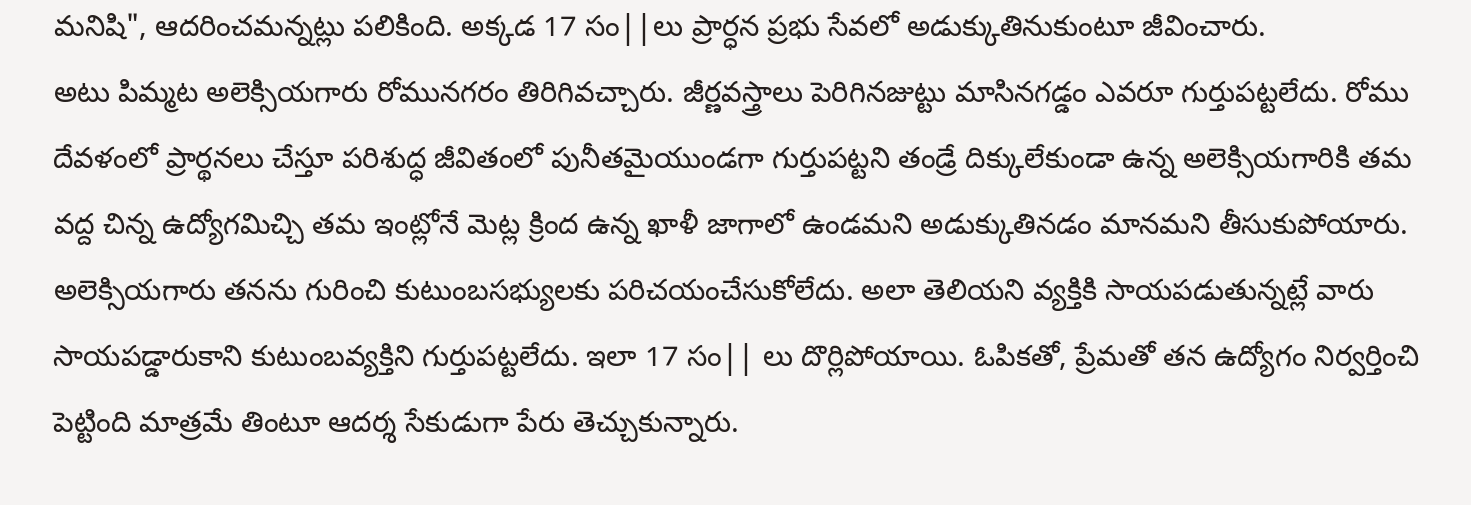మనిషి", ఆదరించమన్నట్లు పలికింది. అక్కడ 17 సం||లు ప్రార్ధన ప్రభు సేవలో అడుక్కుతినుకుంటూ జీవించారు.
అటు పిమ్మట అలెక్సియగారు రోమునగరం తిరిగివచ్చారు. జీర్ణవస్త్రాలు పెరిగినజుట్టు మాసినగడ్డం ఎవరూ గుర్తుపట్టలేదు. రోము దేవళంలో ప్రార్థనలు చేస్తూ పరిశుద్ధ జీవితంలో పునీతమైయుండగా గుర్తుపట్టని తండ్రే దిక్కులేకుండా ఉన్న అలెక్సియగారికి తమ వద్ద చిన్న ఉద్యోగమిచ్చి తమ ఇంట్లోనే మెట్ల క్రింద ఉన్న ఖాళీ జాగాలో ఉండమని అడుక్కుతినడం మానమని తీసుకుపోయారు. అలెక్సియగారు తనను గురించి కుటుంబసభ్యులకు పరిచయంచేసుకోలేదు. అలా తెలియని వ్యక్తికి సాయపడుతున్నట్లే వారు సాయపడ్డారుకాని కుటుంబవ్యక్తిని గుర్తుపట్టలేదు. ఇలా 17 సం|| లు దొర్లిపోయాయి. ఓపికతో, ప్రేమతో తన ఉద్యోగం నిర్వర్తించి పెట్టింది మాత్రమే తింటూ ఆదర్శ సేకుడుగా పేరు తెచ్చుకున్నారు.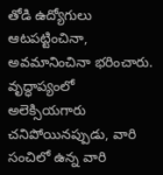తోడి ఉద్యోగులు ఆటపట్టించినా, అవమానించినా భరించారు.
వృద్ధాప్యంలో అలెక్సియగారు చనిపోయినప్పుడు, వారి సంచిలో ఉన్న వారి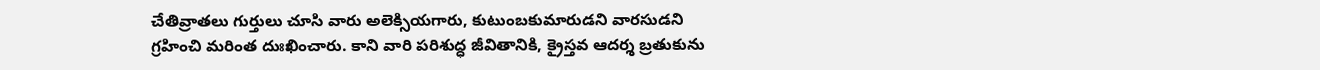చేతివ్రాతలు గుర్తులు చూసి వారు అలెక్సియగారు, కుటుంబకుమారుడని వారసుడని గ్రహించి మరింత దుఃఖించారు. కాని వారి పరిశుద్ధ జీవితానికి, క్రైస్తవ ఆదర్శ బ్రతుకును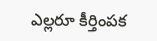ఎల్లరూ కీర్తింపక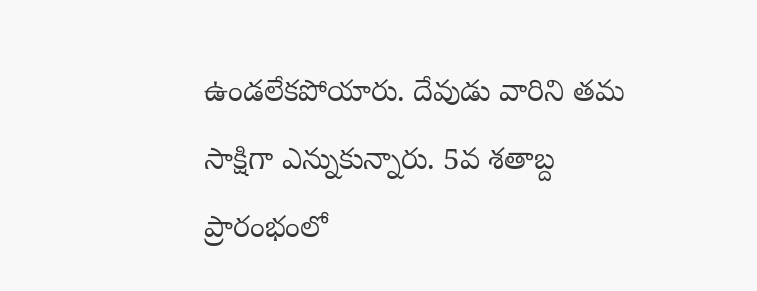ఉండలేకపోయారు. దేవుడు వారిని తమ సాక్షిగా ఎన్నుకున్నారు. 5వ శతాబ్ద ప్రారంభంలో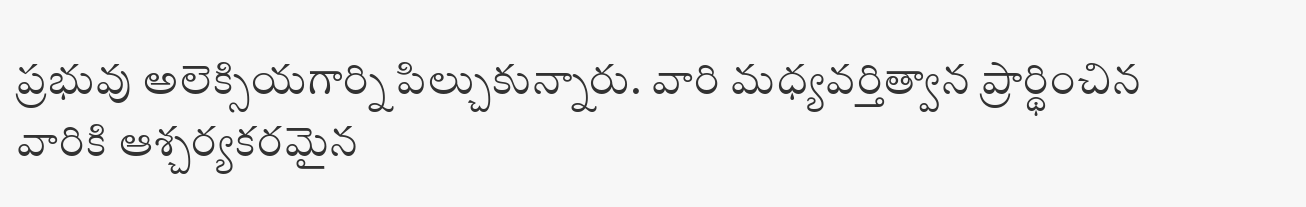ప్రభువు అలెక్సియగార్ని పిల్చుకున్నారు. వారి మధ్యవర్తిత్వాన ప్రార్థించిన వారికి ఆశ్చర్యకరమైన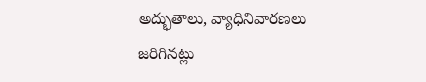అద్భుతాలు, వ్యాధినివారణలు జరిగినట్లు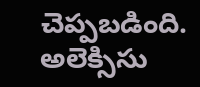చెప్పబడింది.
అలెక్సిసు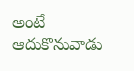అంటే ఆదుకొనువాడు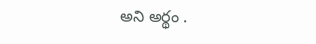అని అర్థం .